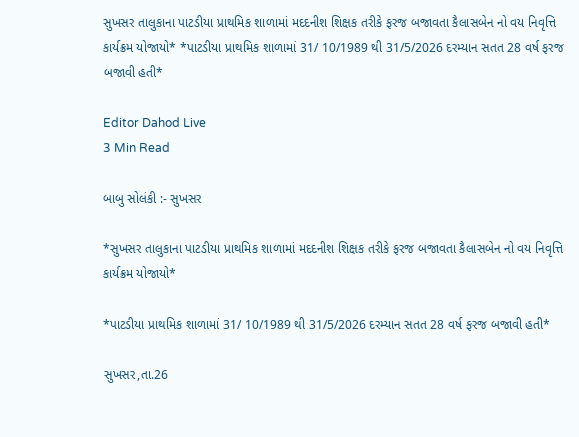સુખસર તાલુકાના પાટડીયા પ્રાથમિક શાળામાં મદદનીશ શિક્ષક તરીકે ફરજ બજાવતા કૈલાસબેન નો વય નિવૃત્તિ કાર્યક્રમ યોજાયો* *પાટડીયા પ્રાથમિક શાળામાં 31/ 10/1989 થી 31/5/2026 દરમ્યાન સતત 28 વર્ષ ફરજ બજાવી હતી*

Editor Dahod Live
3 Min Read

બાબુ સોલંકી :- સુખસર

*સુખસર તાલુકાના પાટડીયા પ્રાથમિક શાળામાં મદદનીશ શિક્ષક તરીકે ફરજ બજાવતા કૈલાસબેન નો વય નિવૃત્તિ કાર્યક્રમ યોજાયો*

*પાટડીયા પ્રાથમિક શાળામાં 31/ 10/1989 થી 31/5/2026 દરમ્યાન સતત 28 વર્ષ ફરજ બજાવી હતી*

સુખસર,તા.26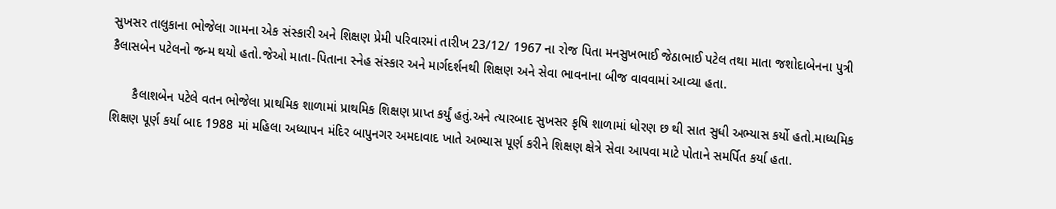સુખસર તાલુકાના ભોજેલા ગામના એક સંસ્કારી અને શિક્ષણ પ્રેમી પરિવારમાં તારીખ 23/12/ 1967 ના રોજ પિતા મનસુખભાઈ જેઠાભાઈ પટેલ તથા માતા જશોદાબેનના પુત્રી કૈલાસબેન પટેલનો જન્મ થયો હતો.જેઓ માતા-પિતાના સ્નેહ સંસ્કાર અને માર્ગદર્શનથી શિક્ષણ અને સેવા ભાવનાના બીજ વાવવામાં આવ્યા હતા.

      કૈલાશબેન પટેલે વતન ભોજેલા પ્રાથમિક શાળામાં પ્રાથમિક શિક્ષણ પ્રાપ્ત કર્યું હતું.અને ત્યારબાદ સુખસર કૃષિ શાળામાં ધોરણ છ થી સાત સુધી અભ્યાસ કર્યો હતો.માધ્યમિક શિક્ષણ પૂર્ણ કર્યા બાદ 1988 માં મહિલા અધ્યાપન મંદિર બાપુનગર અમદાવાદ ખાતે અભ્યાસ પૂર્ણ કરીને શિક્ષણ ક્ષેત્રે સેવા આપવા માટે પોતાને સમર્પિત કર્યા હતા.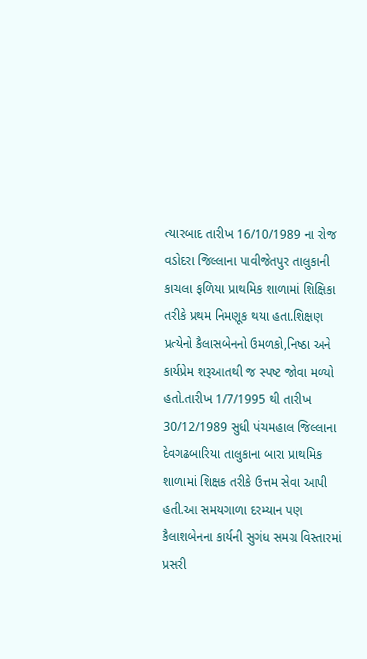ત્યારબાદ તારીખ 16/10/1989 ના રોજ વડોદરા જિલ્લાના પાવીજેતપુર તાલુકાની કાચલા ફળિયા પ્રાથમિક શાળામાં શિક્ષિકા તરીકે પ્રથમ નિમણૂક થયા હતા.શિક્ષણ પ્રત્યેનો કૈલાસબેનનો ઉમળકો,નિષ્ઠા અને કાર્યપ્રેમ શરૂઆતથી જ સ્પષ્ટ જોવા મળ્યો હતો.તારીખ 1/7/1995 થી તારીખ 30/12/1989 સુધી પંચમહાલ જિલ્લાના દેવગઢબારિયા તાલુકાના બારા પ્રાથમિક શાળામાં શિક્ષક તરીકે ઉત્તમ સેવા આપી હતી.આ સમયગાળા દરમ્યાન પણ કૈલાશબેનના કાર્યની સુગંધ સમગ્ર વિસ્તારમાં પ્રસરી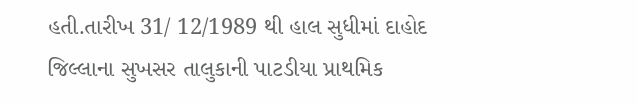હતી.તારીખ 31/ 12/1989 થી હાલ સુધીમાં દાહોદ જિલ્લાના સુખસર તાલુકાની પાટડીયા પ્રાથમિક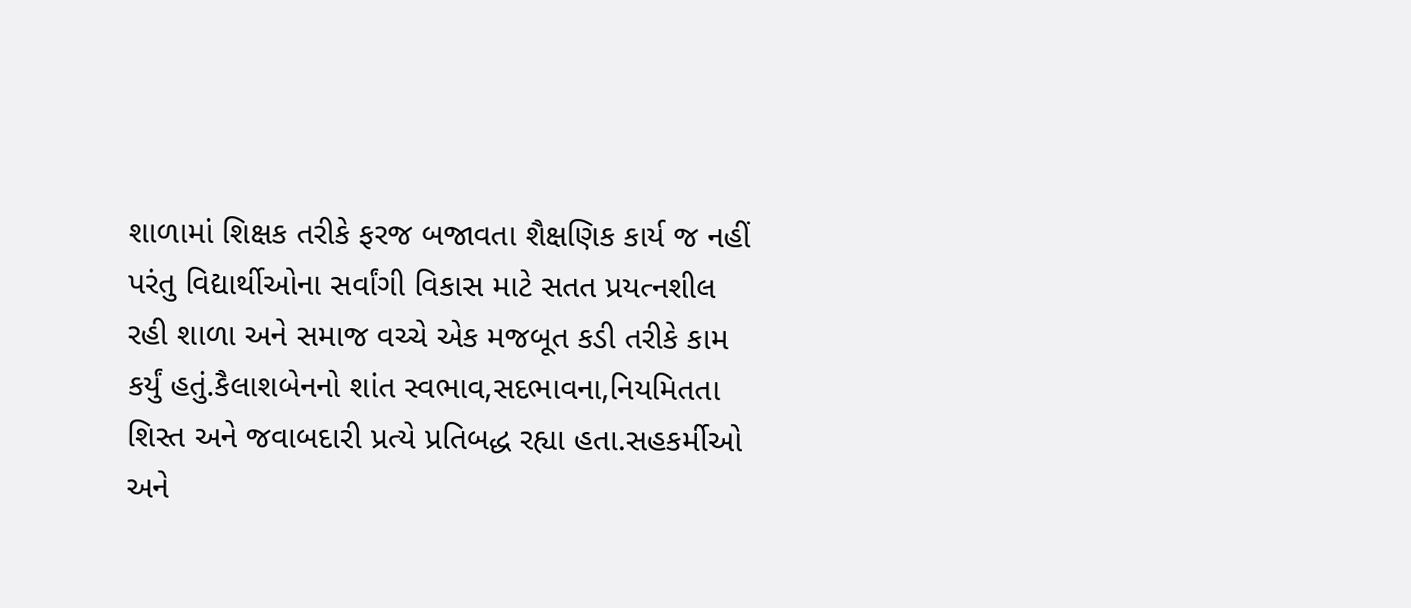શાળામાં શિક્ષક તરીકે ફરજ બજાવતા શૈક્ષણિક કાર્ય જ નહીં પરંતુ વિદ્યાર્થીઓના સર્વાંગી વિકાસ માટે સતત પ્રયત્નશીલ રહી શાળા અને સમાજ વચ્ચે એક મજબૂત કડી તરીકે કામ કર્યું હતું.કૈલાશબેનનો શાંત સ્વભાવ,સદભાવના,નિયમિતતા શિસ્ત અને જવાબદારી પ્રત્યે પ્રતિબદ્ધ રહ્યા હતા.સહકર્મીઓ અને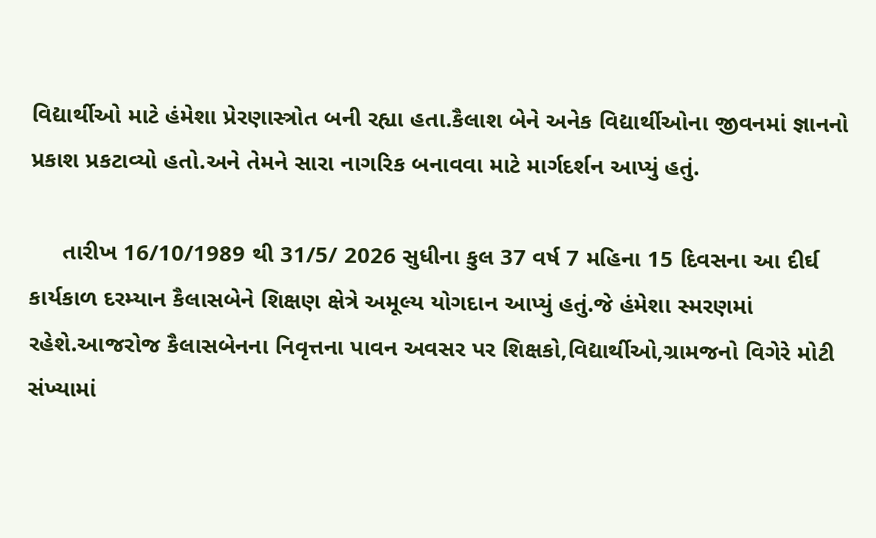વિદ્યાર્થીઓ માટે હંમેશા પ્રેરણાસ્ત્રોત બની રહ્યા હતા.કૈલાશ બેને અનેક વિદ્યાર્થીઓના જીવનમાં જ્ઞાનનો પ્રકાશ પ્રકટાવ્યો હતો.અને તેમને સારા નાગરિક બનાવવા માટે માર્ગદર્શન આપ્યું હતું.

     તારીખ 16/10/1989 થી 31/5/ 2026 સુધીના કુલ 37 વર્ષ 7 મહિના 15 દિવસના આ દીર્ઘ કાર્યકાળ દરમ્યાન કૈલાસબેને શિક્ષણ ક્ષેત્રે અમૂલ્ય યોગદાન આપ્યું હતું.જે હંમેશા સ્મરણમાં રહેશે.આજરોજ કૈલાસબેનના નિવૃત્તના પાવન અવસર પર શિક્ષકો,વિદ્યાર્થીઓ,ગ્રામજનો વિગેરે મોટી સંખ્યામાં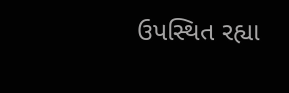ઉપસ્થિત રહ્યા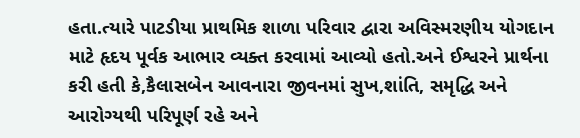હતા.ત્યારે પાટડીયા પ્રાથમિક શાળા પરિવાર દ્વારા અવિસ્મરણીય યોગદાન માટે હૃદય પૂર્વક આભાર વ્યક્ત કરવામાં આવ્યો હતો.અને ઈશ્વરને પ્રાર્થના કરી હતી કે,કૈલાસબેન આવનારા જીવનમાં સુખ,શાંતિ, સમૃદ્ધિ અને આરોગ્યથી પરિપૂર્ણ રહે અને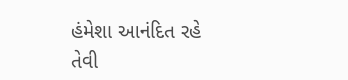હંમેશા આનંદિત રહે તેવી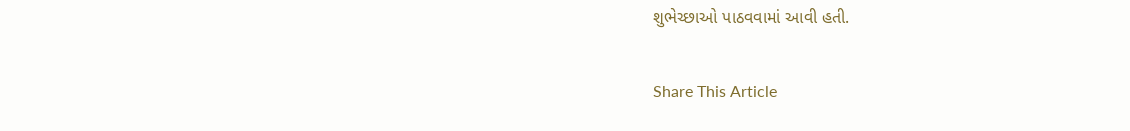શુભેચ્છાઓ પાઠવવામાં આવી હતી.

Share This Article